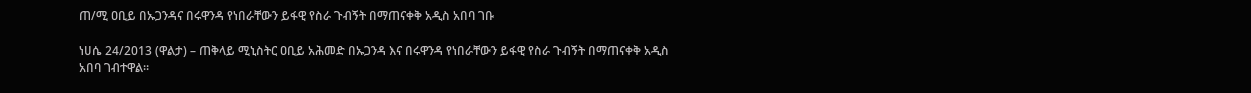ጠ/ሚ ዐቢይ በኡጋንዳና በሩዋንዳ የነበራቸውን ይፋዊ የስራ ጉብኝት በማጠናቀቅ አዲስ አበባ ገቡ

ነሀሴ 24/2013 (ዋልታ) – ጠቅላይ ሚኒስትር ዐቢይ አሕመድ በኡጋንዳ እና በሩዋንዳ የነበራቸውን ይፋዊ የስራ ጉብኝት በማጠናቀቅ አዲስ አበባ ገብተዋል።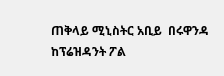ጠቅላይ ሚኒስትር አቢይ  በሩዋንዳ ከፕሬዝዳንት ፖል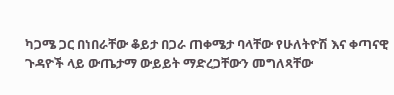ካጋሜ ጋር በነበራቸው ቆይታ በጋራ ጠቀሜታ ባላቸው የሁለትዮሽ እና ቀጣናዊ ጉዳዮች ላይ ውጤታማ ውይይት ማድረጋቸውን መግለጻቸው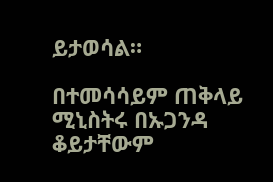ይታወሳል።

በተመሳሳይም ጠቅላይ ሚኒስትሩ በኡጋንዳ ቆይታቸውም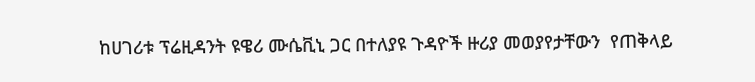ከሀገሪቱ ፕሬዚዳንት ዩዌሪ ሙሴቪኒ ጋር በተለያዩ ጉዳዮች ዙሪያ መወያየታቸውን  የጠቅላይ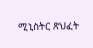ሚኒስትር ጽህፈት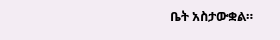ቤት አስታውቋል።